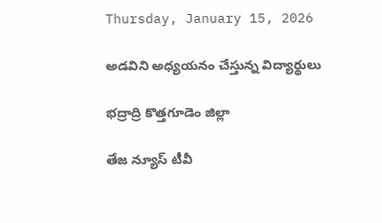Thursday, January 15, 2026

అడవిని అధ్యయనం చేస్తున్న విద్యార్థులు

భద్రాద్రి కొత్తగూడెం జిల్లా

తేజ న్యూస్ టీవీ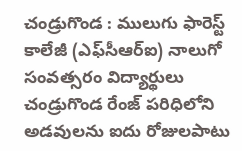చండ్రుగొండ : ములుగు ఫారెస్ట్ కాలేజీ (ఎఫ్‌సీఆర్‌ఐ) నాలుగో సంవత్సరం విద్యార్థులు చండ్రుగొండ రేంజ్ పరిధిలోని అడవులను ఐదు రోజులపాటు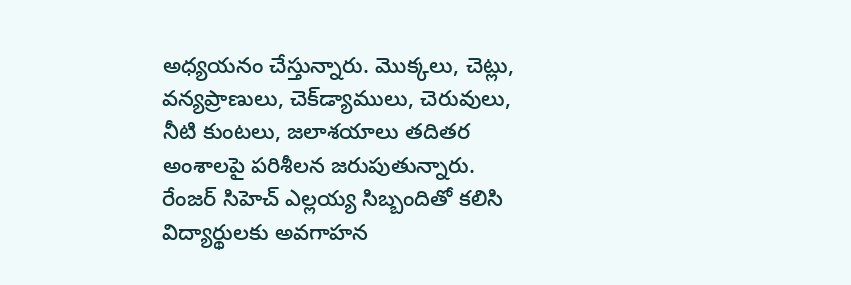అధ్యయనం చేస్తున్నారు. మొక్కలు, చెట్లు, వన్యప్రాణులు, చెక్‌డ్యాములు, చెరువులు, నీటి కుంటలు, జలాశయాలు తదితర అంశాలపై పరిశీలన జరుపుతున్నారు. రేంజర్ సిహెచ్ ఎల్లయ్య సిబ్బందితో కలిసి విద్యార్థులకు అవగాహన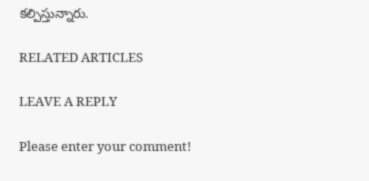కల్పిస్తున్నారు.

RELATED ARTICLES

LEAVE A REPLY

Please enter your comment!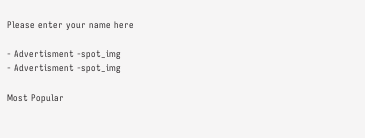Please enter your name here

- Advertisment -spot_img
- Advertisment -spot_img

Most Popular